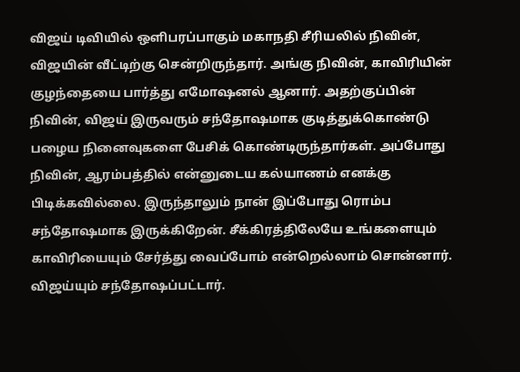விஜய் டிவியில் ஒளிபரப்பாகும் மகாநதி சீரியலில் நிவின், விஜயின் வீட்டிற்கு சென்றிருந்தார். அங்கு நிவின், காவிரியின் குழந்தையை பார்த்து எமோஷனல் ஆனார். அதற்குப்பின் நிவின், விஜய் இருவரும் சந்தோஷமாக குடித்துக்கொண்டு பழைய நினைவுகளை பேசிக் கொண்டிருந்தார்கள். அப்போது நிவின், ஆரம்பத்தில் என்னுடைய கல்யாணம் எனக்கு பிடிக்கவில்லை. இருந்தாலும் நான் இப்போது ரொம்ப சந்தோஷமாக இருக்கிறேன். சீக்கிரத்திலேயே உங்களையும் காவிரியையும் சேர்த்து வைப்போம் என்றெல்லாம் சொன்னார். விஜய்யும் சந்தோஷப்பட்டார்.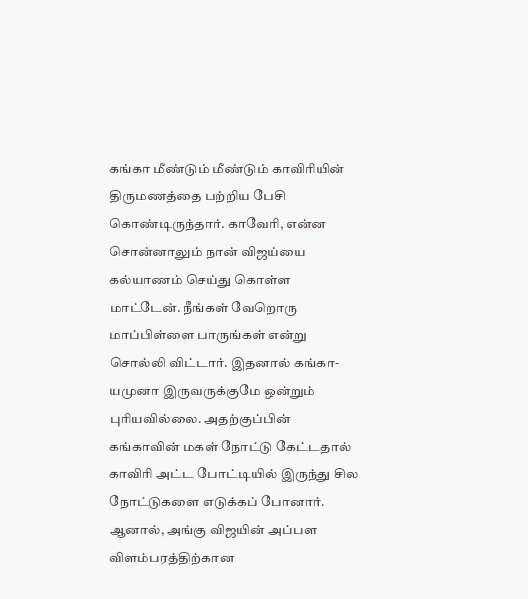கங்கா மீண்டும் மீண்டும் காவிரியின் திருமணத்தை பற்றிய பேசி கொண்டிருந்தார். காவேரி, என்ன சொன்னாலும் நான் விஜய்யை கல்யாணம் செய்து கொள்ள மாட்டேன். நீங்கள் வேறொரு மாப்பிள்ளை பாருங்கள் என்று சொல்லி விட்டார். இதனால் கங்கா- யமுனா இருவருக்குமே ஒன்றும் புரியவில்லை. அதற்குப்பின் கங்காவின் மகள் நோட்டு கேட்டதால் காவிரி அட்ட போட்டியில் இருந்து சில நோட்டுகளை எடுக்கப் போனார். ஆனால், அங்கு விஜயின் அப்பள விளம்பரத்திற்கான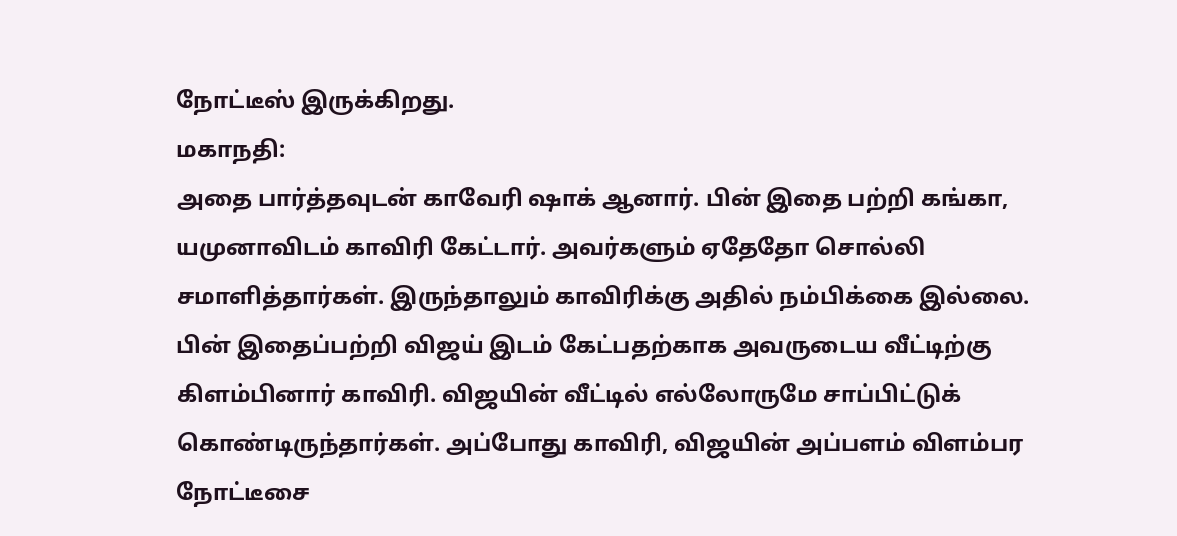நோட்டீஸ் இருக்கிறது.
மகாநதி:
அதை பார்த்தவுடன் காவேரி ஷாக் ஆனார். பின் இதை பற்றி கங்கா, யமுனாவிடம் காவிரி கேட்டார். அவர்களும் ஏதேதோ சொல்லி சமாளித்தார்கள். இருந்தாலும் காவிரிக்கு அதில் நம்பிக்கை இல்லை. பின் இதைப்பற்றி விஜய் இடம் கேட்பதற்காக அவருடைய வீட்டிற்கு கிளம்பினார் காவிரி. விஜயின் வீட்டில் எல்லோருமே சாப்பிட்டுக் கொண்டிருந்தார்கள். அப்போது காவிரி, விஜயின் அப்பளம் விளம்பர நோட்டீசை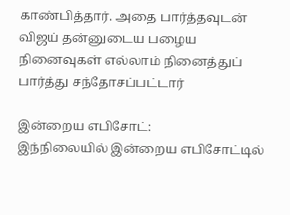காண்பித்தார். அதை பார்த்தவுடன் விஜய் தன்னுடைய பழைய நினைவுகள் எல்லாம் நினைத்துப் பார்த்து சந்தோசப்பட்டார்

இன்றைய எபிசோட்:
இந்நிலையில் இன்றைய எபிசோட்டில்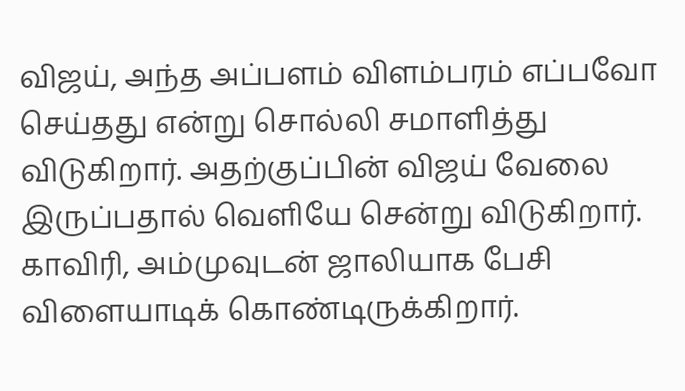விஜய், அந்த அப்பளம் விளம்பரம் எப்பவோ செய்தது என்று சொல்லி சமாளித்து விடுகிறார். அதற்குப்பின் விஜய் வேலை இருப்பதால் வெளியே சென்று விடுகிறார். காவிரி, அம்முவுடன் ஜாலியாக பேசி விளையாடிக் கொண்டிருக்கிறார்.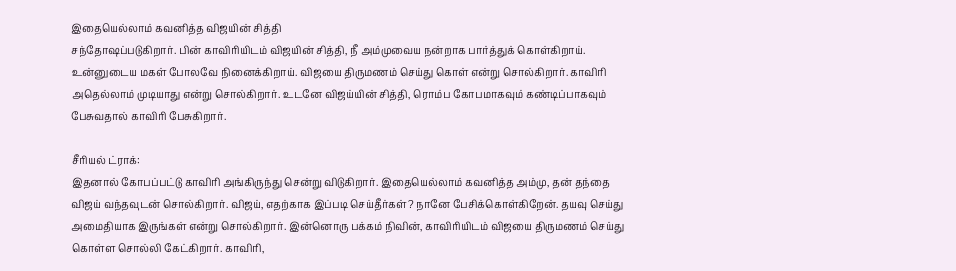இதையெல்லாம் கவனித்த விஜயின் சித்தி
சந்தோஷப்படுகிறார். பின் காவிரியிடம் விஜயின் சித்தி, நீ அம்முவைய நன்றாக பார்த்துக் கொள்கிறாய். உன்னுடைய மகள் போலவே நினைக்கிறாய். விஜயை திருமணம் செய்து கொள் என்று சொல்கிறார். காவிரி அதெல்லாம் முடியாது என்று சொல்கிறார். உடனே விஜய்யின் சித்தி, ரொம்ப கோபமாகவும் கண்டிப்பாகவும் பேசுவதால் காவிரி பேசுகிறார்.

சீரியல் ட்ராக்:
இதனால் கோபப்பட்டு காவிரி அங்கிருந்து சென்று விடுகிறார். இதையெல்லாம் கவனித்த அம்மு, தன் தந்தை விஜய் வந்தவுடன் சொல்கிறார். விஜய், எதற்காக இப்படி செய்தீர்கள்? நானே பேசிக்கொள்கிறேன். தயவு செய்து அமைதியாக இருங்கள் என்று சொல்கிறார். இன்னொரு பக்கம் நிவின், காவிரியிடம் விஜயை திருமணம் செய்து கொள்ள சொல்லி கேட்கிறார். காவிரி,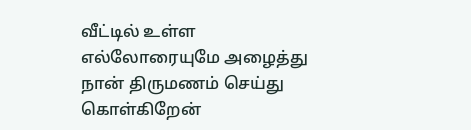வீட்டில் உள்ள எல்லோரையுமே அழைத்து நான் திருமணம் செய்து கொள்கிறேன்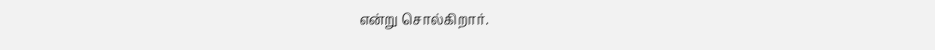என்று சொல்கிறார்.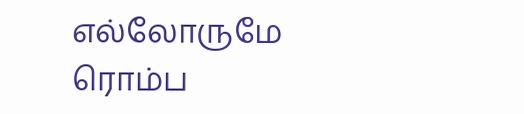எல்லோருமே ரொம்ப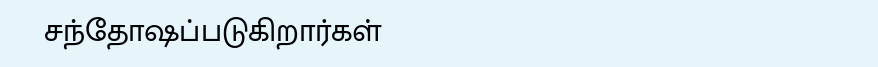சந்தோஷப்படுகிறார்கள்